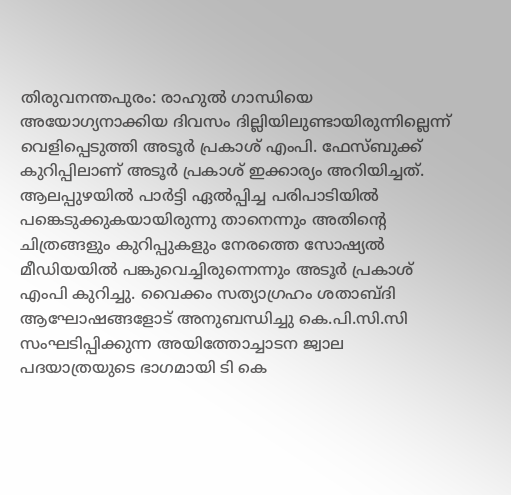തിരുവനന്തപുരം: രാഹുൽ ഗാന്ധിയെ അയോഗ്യനാക്കിയ ദിവസം ദില്ലിയിലുണ്ടായിരുന്നില്ലെന്ന് വെളിപ്പെടുത്തി അടൂർ പ്രകാശ് എംപി. ഫേസ്ബുക്ക് കുറിപ്പിലാണ് അടൂർ പ്രകാശ് ഇക്കാര്യം അറിയിച്ചത്. ആലപ്പുഴയിൽ പാർട്ടി ഏൽപ്പിച്ച പരിപാടിയിൽ പങ്കെടുക്കുകയായിരുന്നു താനെന്നും അതിന്റെ ചിത്രങ്ങളും കുറിപ്പുകളും നേരത്തെ സോഷ്യൽ മീഡിയയിൽ പങ്കുവെച്ചിരുന്നെന്നും അടൂർ പ്രകാശ് എംപി കുറിച്ചു. വൈക്കം സത്യാഗ്രഹം ശതാബ്ദി ആഘോഷങ്ങളോട് അനുബന്ധിച്ചു കെ.പി.സി.സി സംഘടിപ്പിക്കുന്ന അയിത്തോച്ചാടന ജ്വാല പദയാത്രയുടെ ഭാഗമായി ടി കെ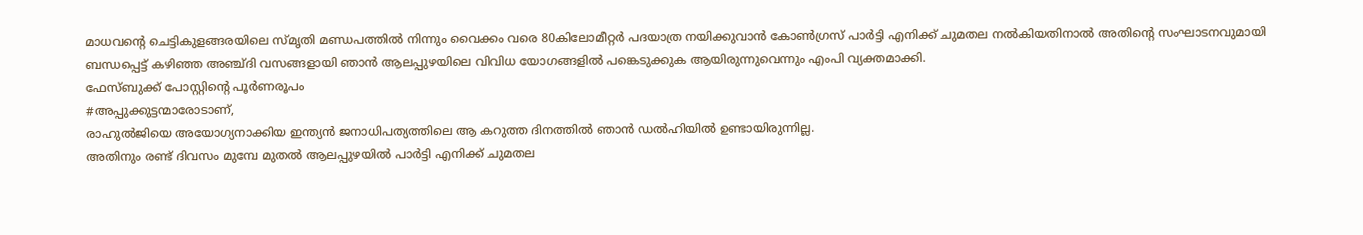മാധവന്റെ ചെട്ടികുളങ്ങരയിലെ സ്മൃതി മണ്ഡപത്തിൽ നിന്നും വൈക്കം വരെ 80കിലോമീറ്റർ പദയാത്ര നയിക്കുവാൻ കോൺഗ്രസ് പാർട്ടി എനിക്ക് ചുമതല നൽകിയതിനാൽ അതിന്റെ സംഘാടനവുമായി ബന്ധപ്പെട്ട് കഴിഞ്ഞ അഞ്ച്ദി വസങ്ങളായി ഞാൻ ആലപ്പുഴയിലെ വിവിധ യോഗങ്ങളിൽ പങ്കെടുക്കുക ആയിരുന്നുവെന്നും എംപി വ്യക്തമാക്കി.
ഫേസ്ബുക്ക് പോസ്റ്റിന്റെ പൂർണരൂപം
#അപ്പുക്കുട്ടന്മാരോടാണ്,
രാഹുൽജിയെ അയോഗ്യനാക്കിയ ഇന്ത്യൻ ജനാധിപത്യത്തിലെ ആ കറുത്ത ദിനത്തിൽ ഞാൻ ഡൽഹിയിൽ ഉണ്ടായിരുന്നില്ല.
അതിനും രണ്ട് ദിവസം മുമ്പേ മുതൽ ആലപ്പുഴയിൽ പാർട്ടി എനിക്ക് ചുമതല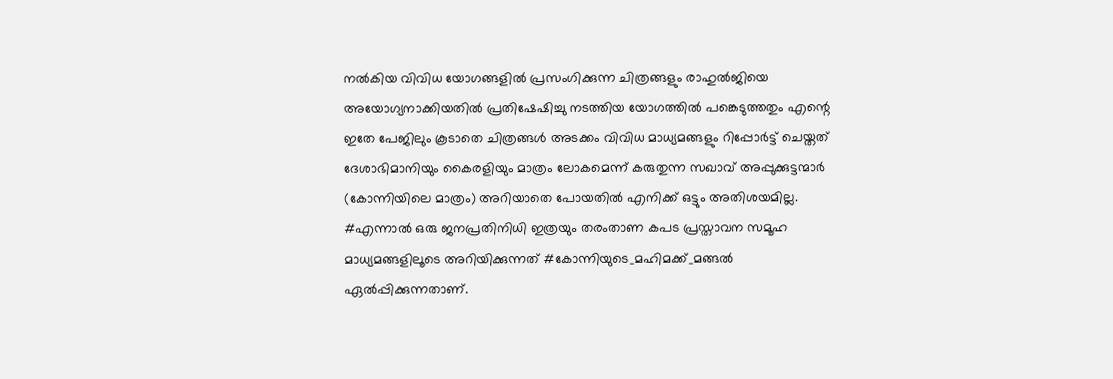നൽകിയ വിവിധ യോഗങ്ങളിൽ പ്രസംഗിക്കുന്ന ചിത്രങ്ങളും രാഹുൽജിയെ അയോഗ്യനാക്കിയതിൽ പ്രതിഷേഷിച്ചു നടത്തിയ യോഗത്തിൽ പങ്കെടുത്തതും എന്റെ ഇതേ പേജിലും കൂടാതെ ചിത്രങ്ങൾ അടക്കം വിവിധ മാധ്യമങ്ങളും റിപ്പോർട്ട് ചെയ്തത് ദേശാഭിമാനിയും കൈരളിയും മാത്രം ലോകമെന്ന് കരുതുന്ന സഖാവ് അപ്പുക്കുട്ടന്മാർ (കോന്നിയിലെ മാത്രം) അറിയാതെ പോയതിൽ എനിക്ക് ഒട്ടും അതിശയമില്ല.
#എന്നാൽ ഒരു ജനപ്രതിനിധി ഇത്രയും തരംതാണ കപട പ്രസ്താവന സമൂഹ മാധ്യമങ്ങളിലൂടെ അറിയിക്കുന്നത് #കോന്നിയുടെ_മഹിമക്ക്_മങ്ങൽ ഏൽപ്പിക്കുന്നതാണ്.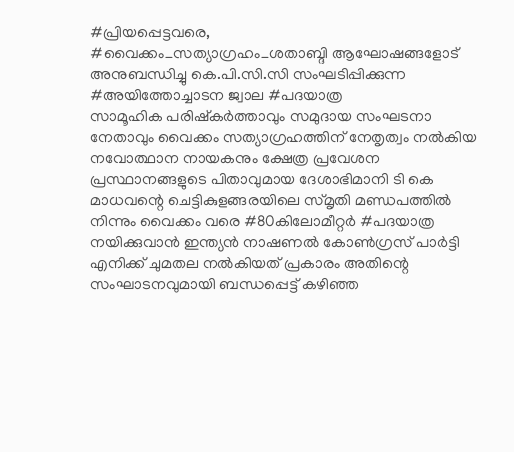#പ്രിയപ്പെട്ടവരെ,
#വൈക്കം_സത്യാഗ്രഹം_ശതാബ്ദി ആഘോഷങ്ങളോട് അനുബന്ധിച്ചു കെ.പി.സി.സി സംഘടിപ്പിക്കുന്ന #അയിത്തോച്ചാടന ജ്വാല #പദയാത്ര
സാമൂഹിക പരിഷ്കർത്താവും സമുദായ സംഘടനാ നേതാവും വൈക്കം സത്യാഗ്രഹത്തിന് നേതൃത്വം നൽകിയ നവോത്ഥാന നായകനും ക്ഷേത്ര പ്രവേശന പ്രസ്ഥാനങ്ങളുടെ പിതാവുമായ ദേശാഭിമാനി ടി കെ മാധവന്റെ ചെട്ടികുളങ്ങരയിലെ സ്മൃതി മണ്ഡപത്തിൽ നിന്നും വൈക്കം വരെ #80കിലോമീറ്റർ #പദയാത്ര നയിക്കുവാൻ ഇന്ത്യൻ നാഷണൽ കോൺഗ്രസ് പാർട്ടി എനിക്ക് ചുമതല നൽകിയത് പ്രകാരം അതിന്റെ സംഘാടനവുമായി ബന്ധപ്പെട്ട് കഴിഞ്ഞ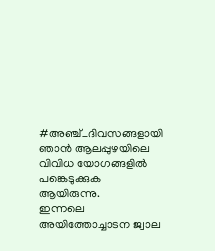#അഞ്ച്_ദിവസങ്ങളായി ഞാൻ ആലപ്പുഴയിലെ വിവിധ യോഗങ്ങളിൽ പങ്കെടുക്കുക ആയിരുന്നു.
ഇന്നലെ അയിത്തോച്ചാടന ജ്വാല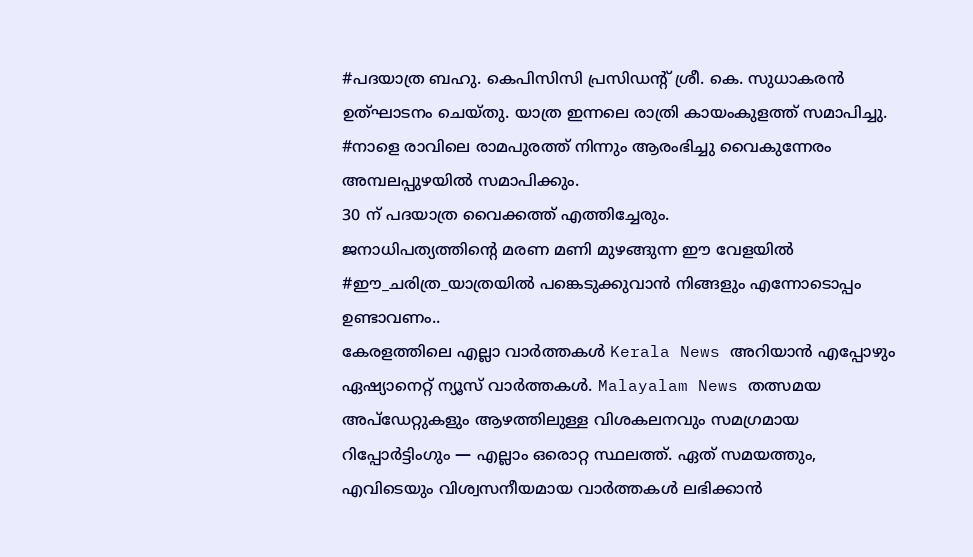#പദയാത്ര ബഹു. കെപിസിസി പ്രസിഡന്റ് ശ്രീ. കെ. സുധാകരൻ ഉത്ഘാടനം ചെയ്തു. യാത്ര ഇന്നലെ രാത്രി കായംകുളത്ത് സമാപിച്ചു.
#നാളെ രാവിലെ രാമപുരത്ത് നിന്നും ആരംഭിച്ചു വൈകുന്നേരം അമ്പലപ്പുഴയിൽ സമാപിക്കും.
30 ന് പദയാത്ര വൈക്കത്ത് എത്തിച്ചേരും.
ജനാധിപത്യത്തിന്റെ മരണ മണി മുഴങ്ങുന്ന ഈ വേളയിൽ #ഈ_ചരിത്ര_യാത്രയിൽ പങ്കെടുക്കുവാൻ നിങ്ങളും എന്നോടൊപ്പം ഉണ്ടാവണം..
കേരളത്തിലെ എല്ലാ വാർത്തകൾ Kerala News അറിയാൻ എപ്പോഴും ഏഷ്യാനെറ്റ് ന്യൂസ് വാർത്തകൾ. Malayalam News തത്സമയ അപ്ഡേറ്റുകളും ആഴത്തിലുള്ള വിശകലനവും സമഗ്രമായ റിപ്പോർട്ടിംഗും — എല്ലാം ഒരൊറ്റ സ്ഥലത്ത്. ഏത് സമയത്തും, എവിടെയും വിശ്വസനീയമായ വാർത്തകൾ ലഭിക്കാൻ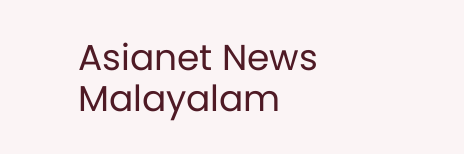Asianet News Malayalam